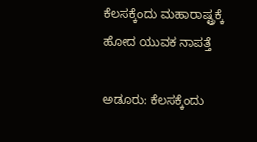ಕೆಲಸಕ್ಕೆಂದು ಮಹಾರಾಷ್ಟ್ರಕ್ಕೆ ಹೋದ ಯುವಕ ನಾಪತ್ತೆ

ಅಡೂರು: ಕೆಲಸಕ್ಕೆಂದು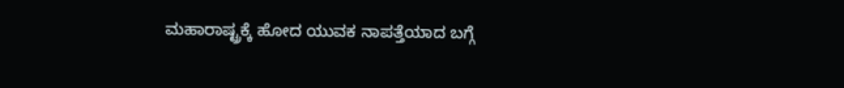ಮಹಾರಾಷ್ಟ್ರಕ್ಕೆ ಹೋದ ಯುವಕ ನಾಪತ್ತೆಯಾದ ಬಗ್ಗೆ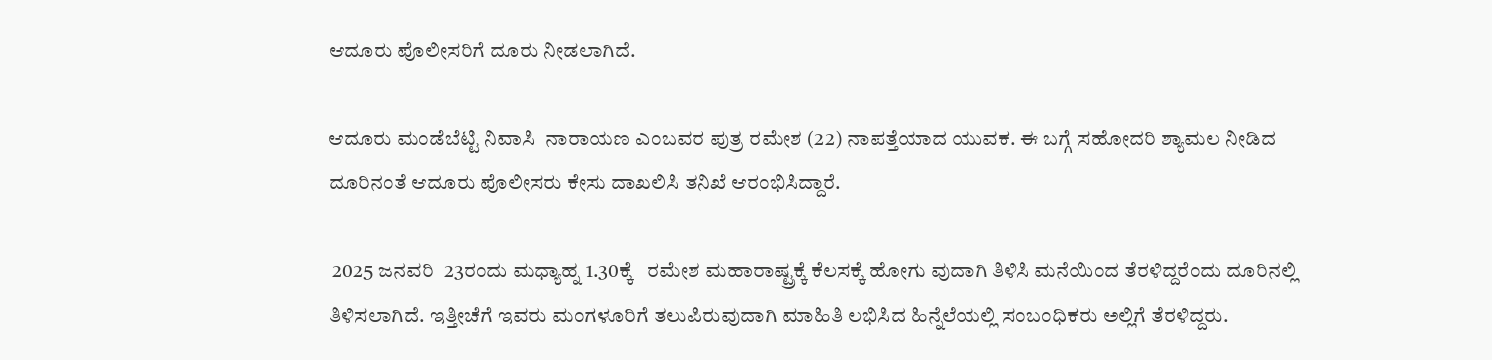ಆದೂರು ಪೊಲೀಸರಿಗೆ ದೂರು ನೀಡಲಾಗಿದೆ.

ಆದೂರು ಮಂಡೆಬೆಟ್ಟಿ ನಿವಾಸಿ  ನಾರಾಯಣ ಎಂಬವರ ಪುತ್ರ ರಮೇಶ (22) ನಾಪತ್ತೆಯಾದ ಯುವಕ. ಈ ಬಗ್ಗೆ ಸಹೋದರಿ ಶ್ಯಾಮಲ ನೀಡಿದ ದೂರಿನಂತೆ ಆದೂರು ಪೊಲೀಸರು ಕೇಸು ದಾಖಲಿಸಿ ತನಿಖೆ ಆರಂಭಿಸಿದ್ದಾರೆ.

 2025 ಜನವರಿ  23ರಂದು ಮಧ್ಯಾಹ್ನ 1.30ಕ್ಕೆ   ರಮೇಶ ಮಹಾರಾಷ್ಟ್ರಕ್ಕೆ ಕೆಲಸಕ್ಕೆ ಹೋಗು ವುದಾಗಿ ತಿಳಿಸಿ ಮನೆಯಿಂದ ತೆರಳಿದ್ದರೆಂದು ದೂರಿನಲ್ಲಿ ತಿಳಿಸಲಾಗಿದೆ. ಇತ್ತೀಚೆಗೆ ಇವರು ಮಂಗಳೂರಿಗೆ ತಲುಪಿರುವುದಾಗಿ ಮಾಹಿತಿ ಲಭಿಸಿದ ಹಿನ್ನೆಲೆಯಲ್ಲಿ ಸಂಬಂಧಿಕರು ಅಲ್ಲಿಗೆ ತೆರಳಿದ್ದರು.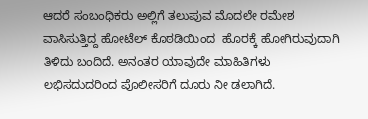ಆದರೆ ಸಂಬಂಧಿಕರು ಅಲ್ಲಿಗೆ ತಲುಪುವ ಮೊದಲೇ ರಮೇಶ ವಾಸಿಸುತ್ತಿದ್ದ ಹೋಟೆಲ್ ಕೊಠಡಿಯಿಂದ  ಹೊರಕ್ಕೆ ಹೋಗಿರುವುದಾಗಿ ತಿಳಿದು ಬಂದಿದೆ. ಅನಂತರ ಯಾವುದೇ ಮಾಹಿತಿಗಳು ಲಭಿಸದುದರಿಂದ ಪೊಲೀಸರಿಗೆ ದೂರು ನೀ ಡಲಾಗಿದೆ.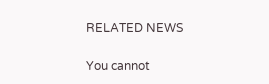RELATED NEWS

You cannot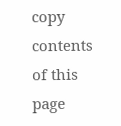copy contents of this page